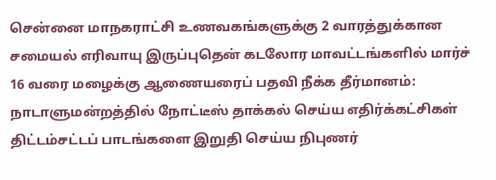சென்னை மாநகராட்சி உணவகங்களுக்கு 2 வாரத்துக்கான சமையல் எரிவாயு இருப்புதென் கடலோர மாவட்டங்களில் மார்ச் 16 வரை மழைக்கு ஆணையரைப் பதவி நீக்க தீர்மானம்: நாடாளுமன்றத்தில் நோட்டீஸ் தாக்கல் செய்ய எதிர்க்கட்சிகள் திட்டம்சட்டப் பாடங்களை இறுதி செய்ய நிபுணர்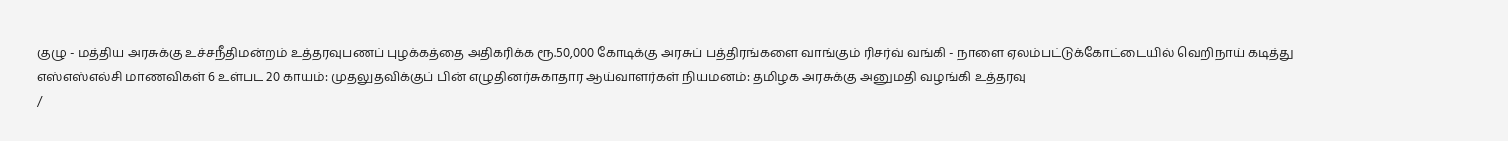குழு - மத்திய அரசுக்கு உச்சநீதிமன்றம் உத்தரவுபணப் புழக்கத்தை அதிகரிக்க ரூ.50,000 கோடிக்கு அரசுப் பத்திரங்களை வாங்கும் ரிசர்வ் வங்கி - நாளை ஏலம்பட்டுக்கோட்டையில் வெறிநாய் கடித்து எஸ்எஸ்எல்சி மாணவிகள் 6 உள்பட 20 காயம்: முதலுதவிக்குப் பின் எழுதினர்சுகாதார ஆய்வாளர்கள் நியமனம்: தமிழக அரசுக்கு அனுமதி வழங்கி உத்தரவு
/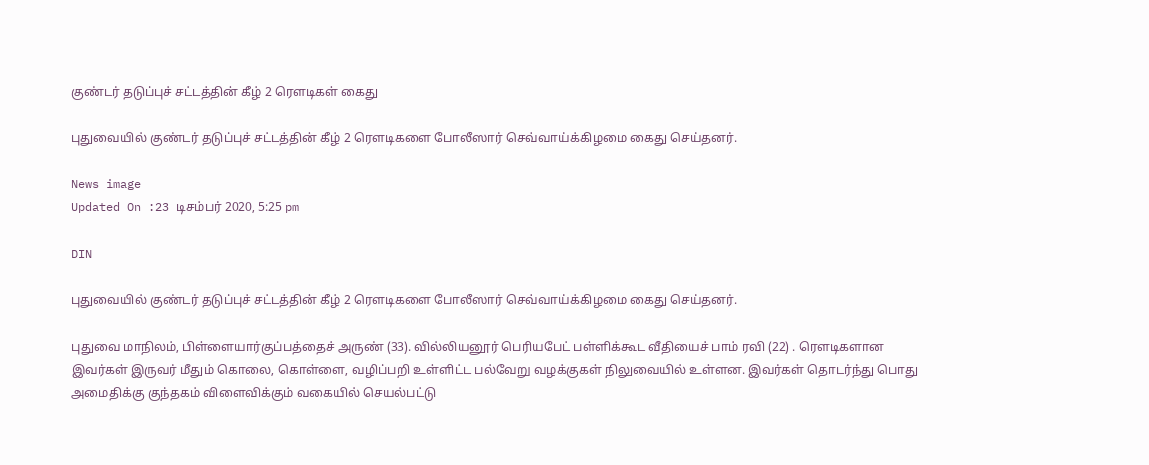குண்டர் தடுப்புச் சட்டத்தின் கீழ் 2 ரௌடிகள் கைது

புதுவையில் குண்டர் தடுப்புச் சட்டத்தின் கீழ் 2 ரௌடிகளை போலீஸார் செவ்வாய்க்கிழமை கைது செய்தனர்.

News image
Updated On :23 டிசம்பர் 2020, 5:25 pm

DIN

புதுவையில் குண்டர் தடுப்புச் சட்டத்தின் கீழ் 2 ரௌடிகளை போலீஸார் செவ்வாய்க்கிழமை கைது செய்தனர்.

புதுவை மாநிலம், பிள்ளையார்குப்பத்தைச் அருண் (33). வில்லியனூர் பெரியபேட் பள்ளிக்கூட வீதியைச் பாம் ரவி (22) . ரெளடிகளான இவர்கள் இருவர் மீதும் கொலை, கொள்ளை, வழிப்பறி உள்ளிட்ட பல்வேறு வழக்குகள் நிலுவையில் உள்ளன. இவர்கள் தொடர்ந்து பொது அமைதிக்கு குந்தகம் விளைவிக்கும் வகையில் செயல்பட்டு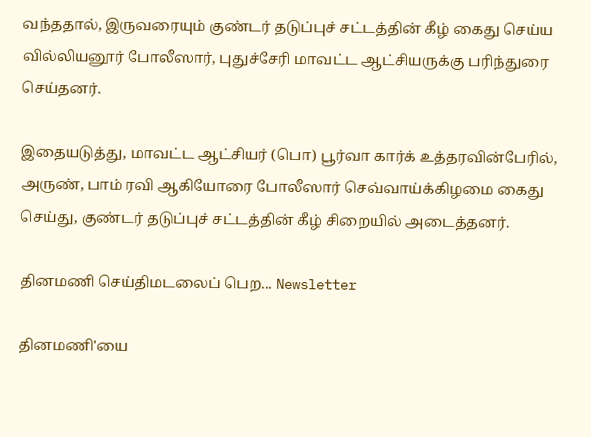வந்ததால், இருவரையும் குண்டர் தடுப்புச் சட்டத்தின் கீழ் கைது செய்ய வில்லியனூர் போலீஸார், புதுச்சேரி மாவட்ட ஆட்சியருக்கு பரிந்துரை செய்தனர்.

இதையடுத்து, மாவட்ட ஆட்சியர் (பொ) பூர்வா கார்க் உத்தரவின்பேரில், அருண், பாம் ரவி ஆகியோரை போலீஸார் செவ்வாய்க்கிழமை கைது செய்து, குண்டர் தடுப்புச் சட்டத்தின் கீழ் சிறையில் அடைத்தனர்.

தினமணி செய்திமடலைப் பெற... Newsletter

தினமணி'யை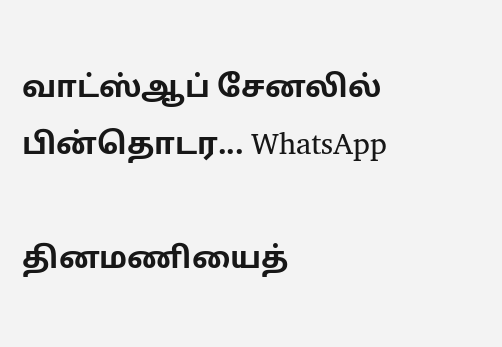வாட்ஸ்ஆப் சேனலில் பின்தொடர... WhatsApp

தினமணியைத்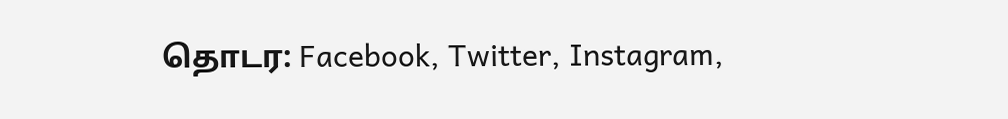தொடர: Facebook, Twitter, Instagram,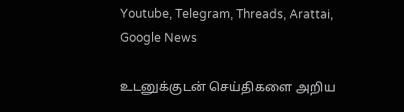Youtube, Telegram, Threads, Arattai, Google News

உடனுக்குடன் செய்திகளை அறிய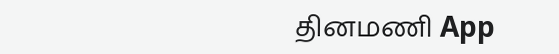தினமணி App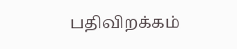பதிவிறக்கம்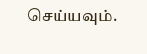செய்யவும்.